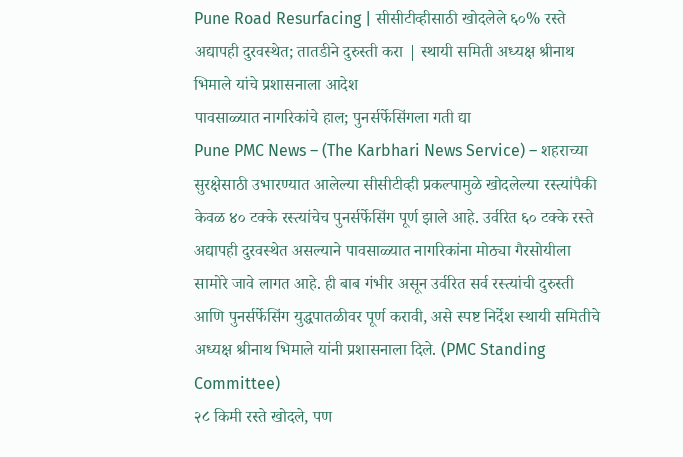Pune Road Resurfacing | सीसीटीव्हीसाठी खोदलेले ६०% रस्ते अद्यापही दुरवस्थेत; तातडीने दुरुस्ती करा | स्थायी समिती अध्यक्ष श्रीनाथ भिमाले यांचे प्रशासनाला आदेश
पावसाळ्यात नागरिकांचे हाल; पुनर्सर्फेसिंगला गती द्या
Pune PMC News – (The Karbhari News Service) – शहराच्या सुरक्षेसाठी उभारण्यात आलेल्या सीसीटीव्ही प्रकल्पामुळे खोदलेल्या रस्त्यांपैकी केवळ ४० टक्के रस्त्यांचेच पुनर्सर्फेसिंग पूर्ण झाले आहे. उर्वरित ६० टक्के रस्ते अद्यापही दुरवस्थेत असल्याने पावसाळ्यात नागरिकांना मोठ्या गैरसोयीला सामोरे जावे लागत आहे. ही बाब गंभीर असून उर्वरित सर्व रस्त्यांची दुरुस्ती आणि पुनर्सर्फेसिंग युद्धपातळीवर पूर्ण करावी, असे स्पष्ट निर्देश स्थायी समितीचे अध्यक्ष श्रीनाथ भिमाले यांनी प्रशासनाला दिले. (PMC Standing Committee)
२८ किमी रस्ते खोदले, पण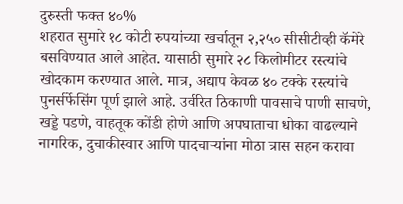दुरुस्ती फक्त ४०%
शहरात सुमारे १८ कोटी रुपयांच्या खर्चातून २,२५० सीसीटीव्ही कॅमेरे बसविण्यात आले आहेत. यासाठी सुमारे २८ किलोमीटर रस्त्यांचे खोदकाम करण्यात आले. मात्र, अद्याप केवळ ४० टक्के रस्त्यांचे पुनर्सर्फेसिंग पूर्ण झाले आहे. उर्वरित ठिकाणी पावसाचे पाणी साचणे, खड्डे पडणे, वाहतूक कोंडी होणे आणि अपघाताचा धोका वाढल्याने नागरिक, दुचाकीस्वार आणि पादचाऱ्यांना मोठा त्रास सहन करावा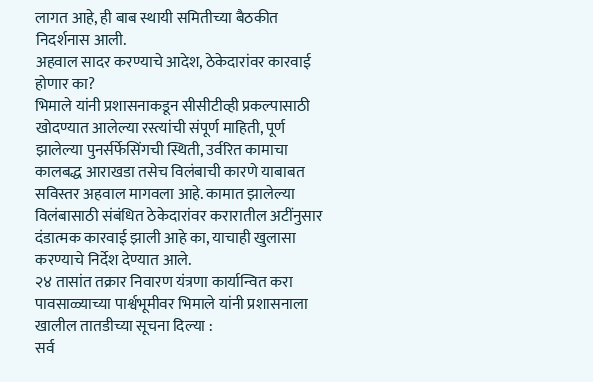लागत आहे, ही बाब स्थायी समितीच्या बैठकीत निदर्शनास आली.
अहवाल सादर करण्याचे आदेश, ठेकेदारांवर कारवाई होणार का?
भिमाले यांनी प्रशासनाकडून सीसीटीव्ही प्रकल्पासाठी खोदण्यात आलेल्या रस्त्यांची संपूर्ण माहिती, पूर्ण झालेल्या पुनर्सर्फेसिंगची स्थिती, उर्वरित कामाचा कालबद्ध आराखडा तसेच विलंबाची कारणे याबाबत सविस्तर अहवाल मागवला आहे. कामात झालेल्या विलंबासाठी संबंधित ठेकेदारांवर करारातील अटींनुसार दंडात्मक कारवाई झाली आहे का, याचाही खुलासा करण्याचे निर्देश देण्यात आले.
२४ तासांत तक्रार निवारण यंत्रणा कार्यान्वित करा
पावसाळ्याच्या पार्श्वभूमीवर भिमाले यांनी प्रशासनाला खालील तातडीच्या सूचना दिल्या :
सर्व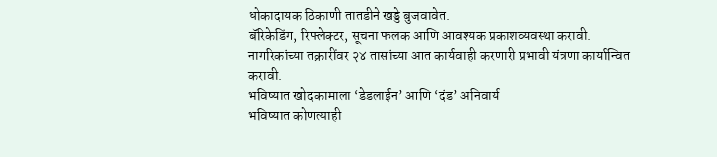धोकादायक ठिकाणी तातडीने खड्डे बुजवावेत.
बॅरिकेडिंग, रिफ्लेक्टर, सूचना फलक आणि आवश्यक प्रकाशव्यवस्था करावी.
नागरिकांच्या तक्रारींवर २४ तासांच्या आत कार्यवाही करणारी प्रभावी यंत्रणा कार्यान्वित करावी.
भविष्यात खोदकामाला ‘डेडलाईन’ आणि ‘दंड’ अनिवार्य
भविष्यात कोणत्याही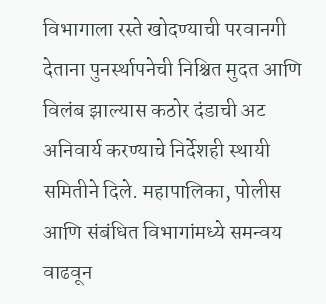विभागाला रस्ते खोदण्याची परवानगी देताना पुनर्स्थापनेची निश्चित मुदत आणि विलंब झाल्यास कठोर दंडाची अट अनिवार्य करण्याचे निर्देशही स्थायी समितीने दिले. महापालिका, पोलीस आणि संबंधित विभागांमध्ये समन्वय वाढवून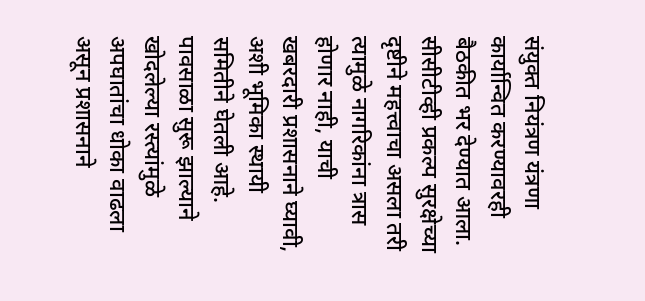संयुक्त नियंत्रण यंत्रणा कार्यान्वित करण्यावरही बैठकीत भर देण्यात आला.
सीसीटीव्ही प्रकल्प सुरक्षेच्या दृष्टीने महत्त्वाचा असला तरी त्यामुळे नागरिकांना त्रास होणार नाही, याची खबरदारी प्रशासनाने घ्यावी, अशी भूमिका स्थायी समितीने घेतली आहे. पावसाळा सुरू झाल्याने खोदलेल्या रस्त्यांमुळे अपघातांचा धोका वाढला असून प्रशासनाने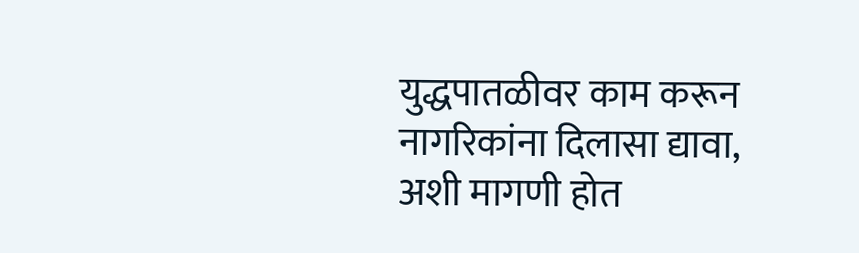युद्धपातळीवर काम करून नागरिकांना दिलासा द्यावा, अशी मागणी होत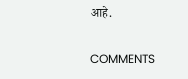आहे.

COMMENTS